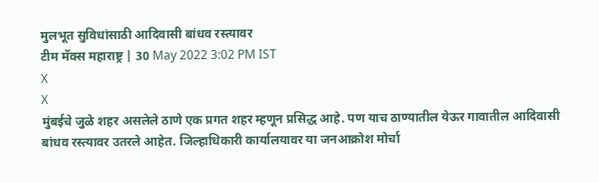मुलभूत सुविधांसाठी आदिवासी बांधव रस्त्यावर
टीम मॅक्स महाराष्ट्र | 30 May 2022 3:02 PM IST
X
X
मुंबईचे जुळे शहर असलेले ठाणे एक प्रगत शहर म्हणून प्रसिद्ध आहे. पण याच ठाण्यातील येऊर गावातील आदिवासी बांधव रस्त्यावर उतरले आहेत. जिल्हाधिकारी कार्यालयावर या जनआक्रोश मोर्चा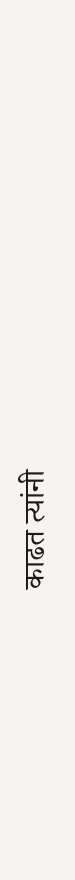काढत त्यांनी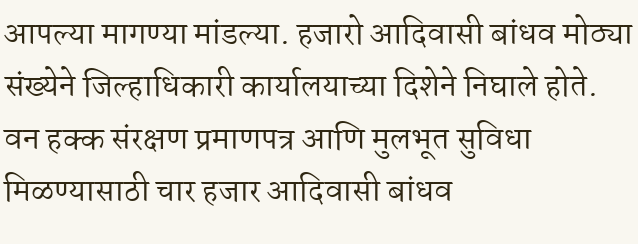आपल्या मागण्या मांडल्या. हजारो आदिवासी बांधव मोठ्या संख्येने जिल्हाधिकारी कार्यालयाच्या दिशेने निघाले होते. वन हक्क संरक्षण प्रमाणपत्र आणि मुलभूत सुविधा मिळण्यासाठी चार हजार आदिवासी बांधव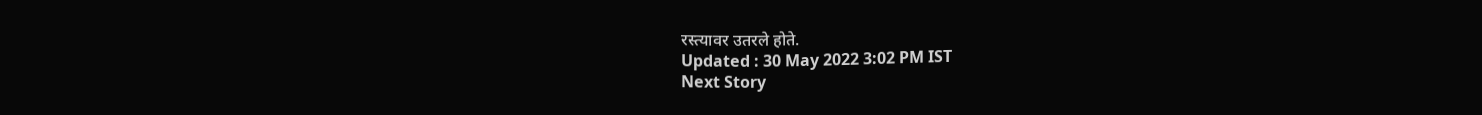रस्त्यावर उतरले होते.
Updated : 30 May 2022 3:02 PM IST
Next Story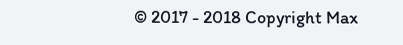© 2017 - 2018 Copyright Max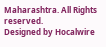Maharashtra. All Rights reserved.
Designed by Hocalwire